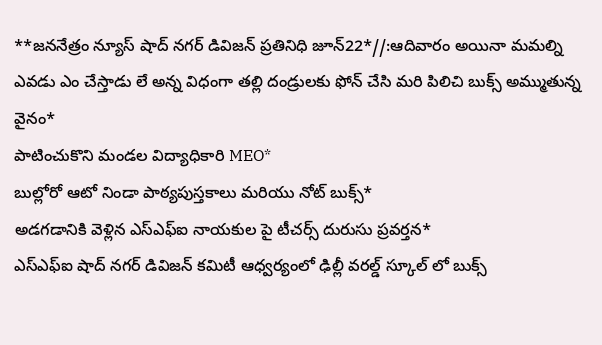**జననేత్రం న్యూస్ షాద్ నగర్ డివిజన్ ప్రతినిధి జూన్22*//:ఆదివారం అయినా మమల్ని ఎవడు ఎం చేస్తాడు లే అన్న విధంగా తల్లి దండ్రులకు ఫోన్ చేసి మరి పిలిచి బుక్స్ అమ్ముతున్న వైనం*
పాటించుకొని మండల విద్యాధికారి MEO*
బుల్లోరో ఆటో నిండా పాఠ్యపుస్తకాలు మరియు నోట్ బుక్స్*
అడగడానికి వెళ్లిన ఎస్ఎఫ్ఐ నాయకుల పై టీచర్స్ దురుసు ప్రవర్తన*
ఎస్ఎఫ్ఐ షాద్ నగర్ డివిజన్ కమిటీ ఆధ్వర్యంలో ఢిల్లీ వరల్డ్ స్కూల్ లో బుక్స్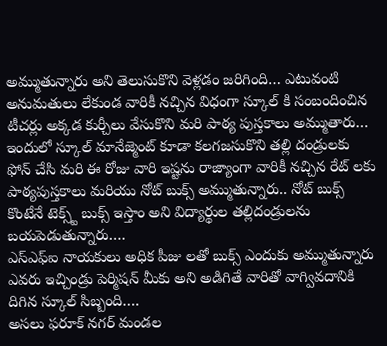అమ్ముతున్నారు అని తెలుసుకొని వెళ్లడం జరిగింది… ఎటువంటి అనుమతులు లేకుండ వారికీ నచ్చిన విధంగా స్కూల్ కి సంబందించిన టీచర్లు అక్కడ కుర్చీలు వేసుకొని మరి పాఠ్య పుస్తకాలు అమ్ముతారు…
ఇందులో స్కూల్ మానేజ్మెంట్ కూడా కలగజసుకొని తల్లి దండ్రులకు ఫోన్ చేసి మరి ఈ రోజు వారి ఇష్టను రాజ్యాంగా వారికీ నచ్చిన రేట్ లకు పాఠ్యపుస్తకాలు మరియు నోట్ బుక్స్ అమ్ముతున్నారు.. నోట్ బుక్స్ కొంటేనే టెక్స్ట్ బుక్స్ ఇస్తాం అని విద్యార్థుల తల్లిదండ్రులను బయపెడుతున్నారు….
ఎస్ఎఫ్ఐ నాయకులు అధిక పీజు లతో బుక్స్ ఎందుకు అమ్ముతున్నారు ఎవరు ఇచ్చిండ్రు పెర్మిషన్ మీకు అని అడిగితే వారితో వాగ్వివదానికి దిగిన స్కూల్ సిబ్బంది….
అసలు ఫరూక్ నగర్ మండల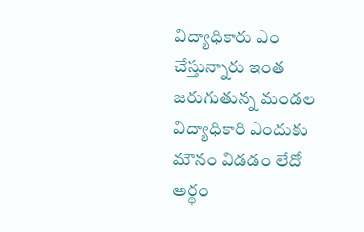విద్యాధికారు ఎం చేస్తున్నారు ఇంత జరుగుతున్న మండల విద్యాధికారి ఎందుకు మౌనం విడడం లేదో అర్థం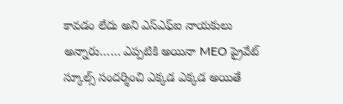కావడం లేదు అని ఎస్ఎఫ్ఐ నాయకులు అన్నారు…… ఎప్పటికి అయినా MEO ప్రైవేట్ స్కూల్స్ సందర్శించి ఎక్కడ ఎక్కడ అయితే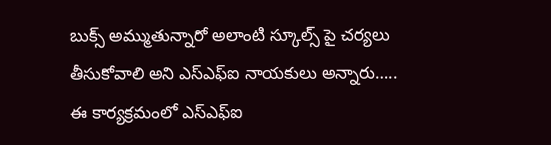బుక్స్ అమ్ముతున్నారో అలాంటి స్కూల్స్ పై చర్యలు తీసుకోవాలి అని ఎస్ఎఫ్ఐ నాయకులు అన్నారు…..
ఈ కార్యక్రమంలో ఎస్ఎఫ్ఐ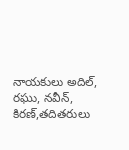నాయకులు అదిల్, రఘు, నవీన్, కిరణ్,తదితరులు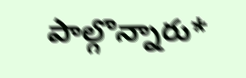పాల్గొన్నారు*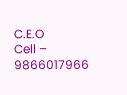C.E.O
Cell – 9866017966